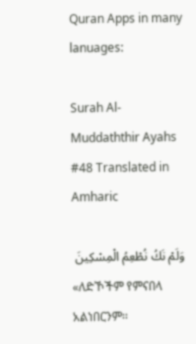Quran Apps in many lanuages:

Surah Al-Muddaththir Ayahs #48 Translated in Amharic

وَلَمْ نَكُ نُطْعِمُ الْمِسْكِينَ
«ለድኾችም የምናበላ አልነበርንም፡፡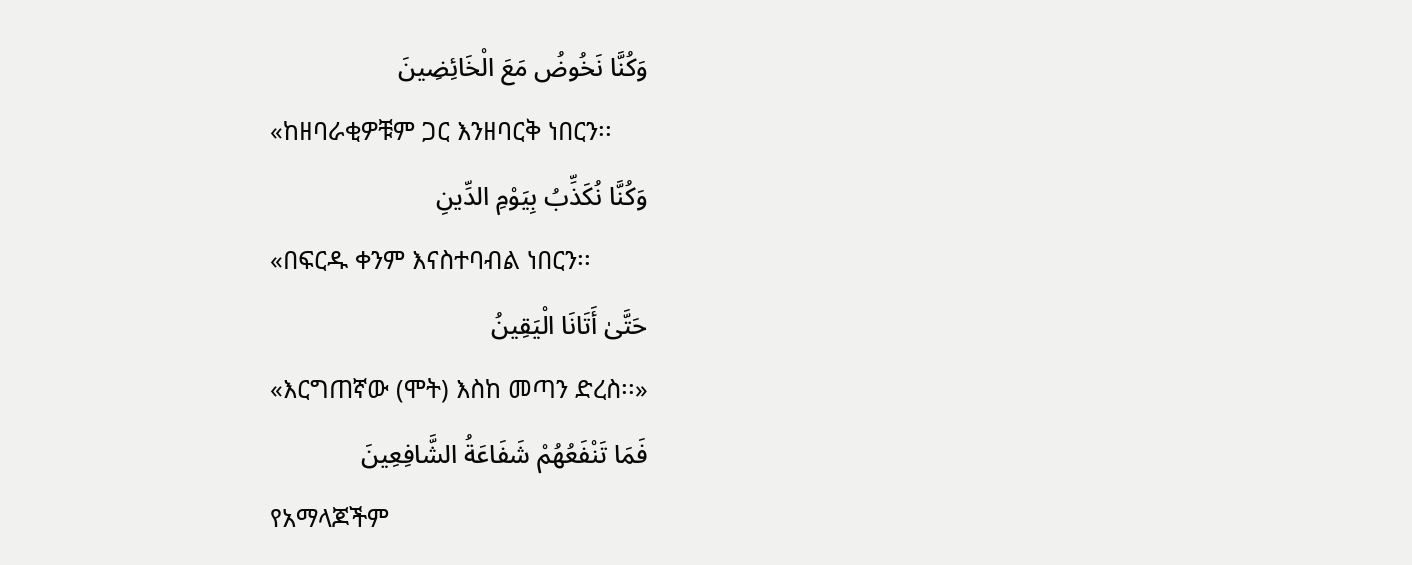وَكُنَّا نَخُوضُ مَعَ الْخَائِضِينَ
«ከዘባራቂዎቹም ጋር እንዘባርቅ ነበርን፡፡
وَكُنَّا نُكَذِّبُ بِيَوْمِ الدِّينِ
«በፍርዱ ቀንም እናስተባብል ነበርን፡፡
حَتَّىٰ أَتَانَا الْيَقِينُ
«እርግጠኛው (ሞት) እስከ መጣን ድረስ፡፡»
فَمَا تَنْفَعُهُمْ شَفَاعَةُ الشَّافِعِينَ
የአማላጆችም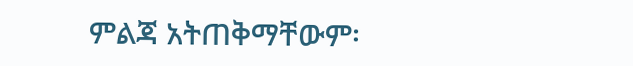ምልጃ አትጠቅማቸውም፡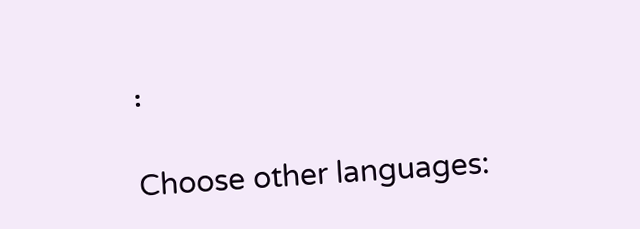፡

Choose other languages: